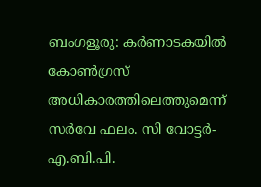ബംഗളൂരു: കർണാടകയിൽ കോൺഗ്രസ് അധികാരത്തിലെത്തുമെന്ന് സർവേ ഫലം. സി വോട്ടർ- എ.ബി.പി.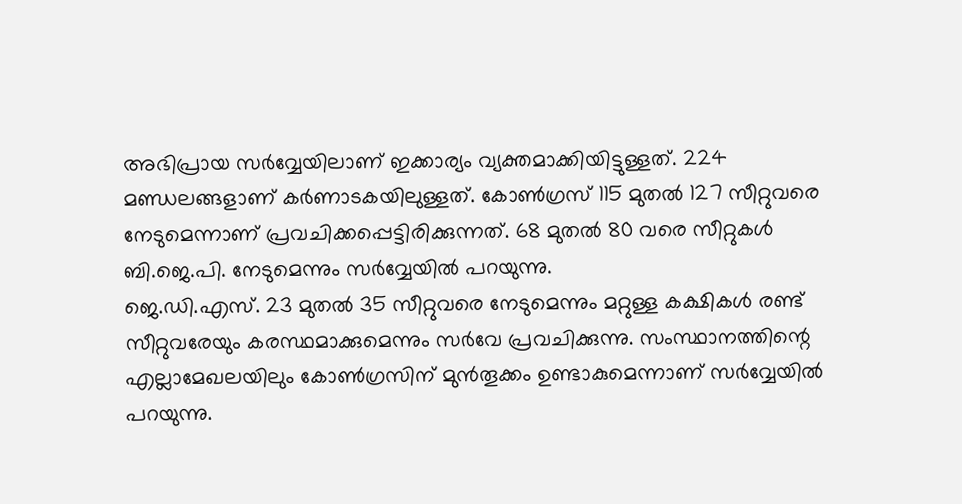അഭിപ്രായ സർവ്വേയിലാണ് ഇക്കാര്യം വ്യക്തമാക്കിയിട്ടുള്ളത്. 224 മണ്ഡലങ്ങളാണ് കർണാടകയിലുള്ളത്. കോൺഗ്രസ് 115 മുതൽ 127 സീറ്റുവരെ നേടുമെന്നാണ് പ്രവചിക്കപ്പെട്ടിരിക്കുന്നത്. 68 മുതൽ 80 വരെ സീറ്റുകൾ ബി.ജെ.പി. നേടുമെന്നും സർവ്വേയിൽ പറയുന്നു.
ജെ.ഡി.എസ്. 23 മുതൽ 35 സീറ്റുവരെ നേടുമെന്നും മറ്റുള്ള കക്ഷികൾ രണ്ട് സീറ്റുവരേയും കരസ്ഥമാക്കുമെന്നും സർവേ പ്രവചിക്കുന്നു. സംസ്ഥാനത്തിന്റെ എല്ലാമേഖലയിലും കോൺഗ്രസിന് മുൻതൂക്കം ഉണ്ടാകുമെന്നാണ് സർവ്വേയിൽ പറയുന്നു.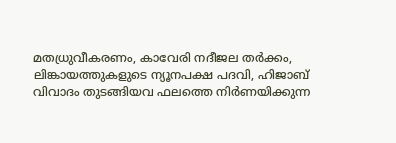മതധ്രുവീകരണം, കാവേരി നദീജല തർക്കം, ലിങ്കായത്തുകളുടെ ന്യൂനപക്ഷ പദവി, ഹിജാബ് വിവാദം തുടങ്ങിയവ ഫലത്തെ നിർണയിക്കുന്ന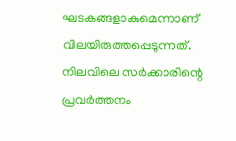ഘടകങ്ങളാകുമെന്നാണ് വിലയിരുത്തപ്പെടുന്നത്.
നിലവിലെ സർക്കാരിന്റെ പ്രവർത്തനം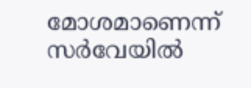മോശമാണെന്ന് സർവേയിൽ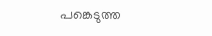പങ്കെടുത്ത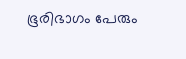ഭൂരിഭാഗം പേരും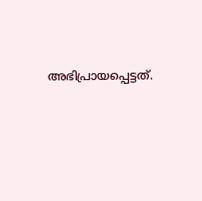അഭിപ്രായപ്പെട്ടത്.